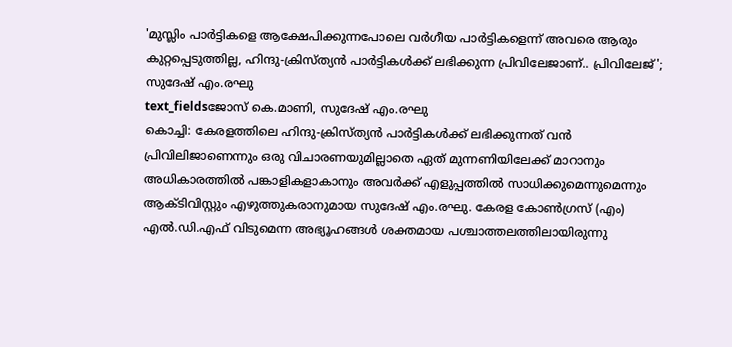'മുസ്ലിം പാർട്ടികളെ ആക്ഷേപിക്കുന്നപോലെ വർഗീയ പാർട്ടികളെന്ന് അവരെ ആരും കുറ്റപ്പെടുത്തില്ല, ഹിന്ദു-ക്രിസ്ത്യൻ പാർട്ടികൾക്ക് ലഭിക്കുന്ന പ്രിവിലേജാണ്.. പ്രിവിലേജ്'; സുദേഷ് എം.രഘു
text_fieldsജോസ് കെ.മാണി, സുദേഷ് എം.രഘു
കൊച്ചി: കേരളത്തിലെ ഹിന്ദു-ക്രിസ്ത്യൻ പാർട്ടികൾക്ക് ലഭിക്കുന്നത് വൻ പ്രിവിലിജാണെന്നും ഒരു വിചാരണയുമില്ലാതെ ഏത് മുന്നണിയിലേക്ക് മാറാനും അധികാരത്തിൽ പങ്കാളികളാകാനും അവർക്ക് എളുപ്പത്തിൽ സാധിക്കുമെന്നുമെന്നും ആക്ടിവിസ്റ്റും എഴുത്തുകരാനുമായ സുദേഷ് എം.രഘു. കേരള കോൺഗ്രസ് (എം) എൽ.ഡി.എഫ് വിടുമെന്ന അഭ്യൂഹങ്ങൾ ശക്തമായ പശ്ചാത്തലത്തിലായിരുന്നു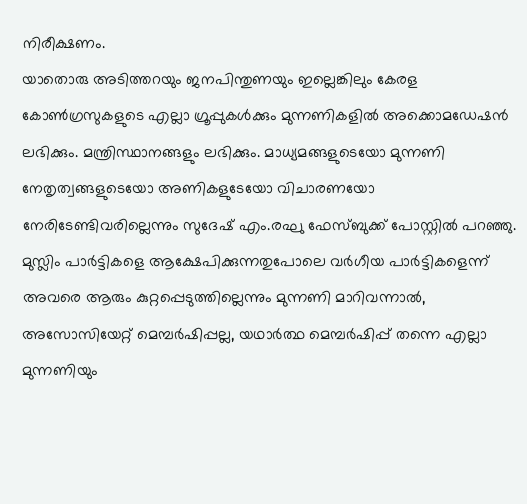നിരീക്ഷണം.
യാതൊരു അടിത്തറയും ജനപിന്തുണയും ഇല്ലെങ്കിലും കേരള കോൺഗ്രസുകളുടെ എല്ലാ ഗ്രൂപ്പുകൾക്കും മുന്നണികളിൽ അക്കൊമഡേഷൻ ലഭിക്കും. മന്ത്രിസ്ഥാനങ്ങളും ലഭിക്കും. മാധ്യമങ്ങളുടെയോ മുന്നണി നേതൃത്വങ്ങളുടെയോ അണികളുടേയോ വിചാരണയോ നേരിടേണ്ടിവരില്ലെന്നും സുദേഷ് എം.രഘു ഫേസ്ബുക്ക് പോസ്റ്റിൽ പറഞ്ഞു.
മുസ്ലിം പാർട്ടികളെ ആക്ഷേപിക്കുന്നതുപോലെ വർഗീയ പാർട്ടികളെന്ന് അവരെ ആരും കുറ്റപ്പെടുത്തില്ലെന്നും മുന്നണി മാറിവന്നാൽ, അസോസിയേറ്റ് മെമ്പർഷിപ്പല്ല, യഥാർത്ഥ മെമ്പർഷിപ്പ് തന്നെ എല്ലാ മുന്നണിയും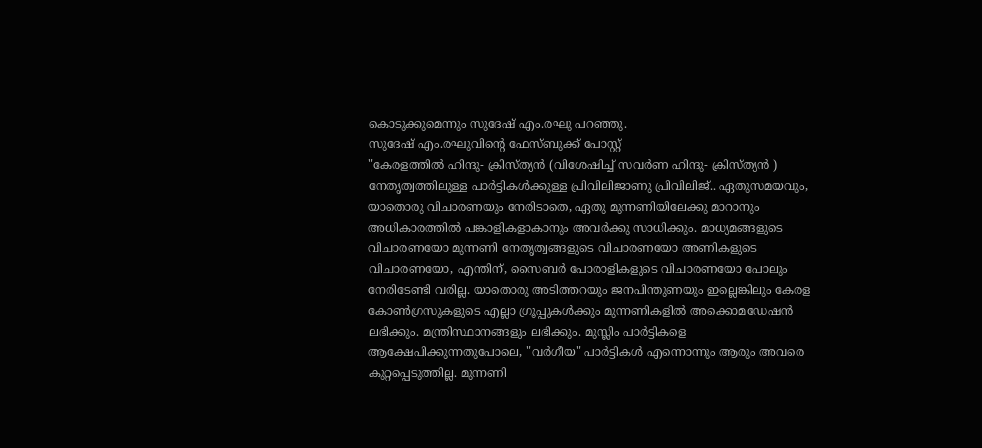കൊടുക്കുമെന്നും സുദേഷ് എം.രഘു പറഞ്ഞു.
സുദേഷ് എം.രഘുവിന്റെ ഫേസ്ബുക്ക് പോസ്റ്റ്
"കേരളത്തിൽ ഹിന്ദു- ക്രിസ്ത്യൻ (വിശേഷിച്ച് സവർണ ഹിന്ദു- ക്രിസ്ത്യൻ ) നേതൃത്വത്തിലുള്ള പാർട്ടികൾക്കുള്ള പ്രിവിലിജാണു പ്രിവിലിജ്.. ഏതുസമയവും, യാതൊരു വിചാരണയും നേരിടാതെ, ഏതു മുന്നണിയിലേക്കു മാറാനും അധികാരത്തിൽ പങ്കാളികളാകാനും അവർക്കു സാധിക്കും. മാധ്യമങ്ങളുടെ വിചാരണയോ മുന്നണി നേതൃത്വങ്ങളുടെ വിചാരണയോ അണികളുടെ വിചാരണയോ, എന്തിന്, സൈബർ പോരാളികളുടെ വിചാരണയോ പോലും നേരിടേണ്ടി വരില്ല. യാതൊരു അടിത്തറയും ജനപിന്തുണയും ഇല്ലെങ്കിലും കേരള കോൺഗ്രസുകളുടെ എല്ലാ ഗ്രൂപ്പുകൾക്കും മുന്നണികളിൽ അക്കൊമഡേഷൻ ലഭിക്കും. മന്ത്രിസ്ഥാനങ്ങളും ലഭിക്കും. മുസ്ലിം പാർട്ടികളെ ആക്ഷേപിക്കുന്നതുപോലെ, "വർഗീയ" പാർട്ടികൾ എന്നൊന്നും ആരും അവരെ കുറ്റപ്പെടുത്തില്ല. മുന്നണി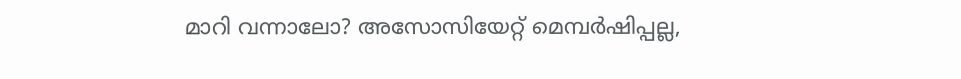മാറി വന്നാലോ? അസോസിയേറ്റ് മെമ്പർഷിപ്പല്ല,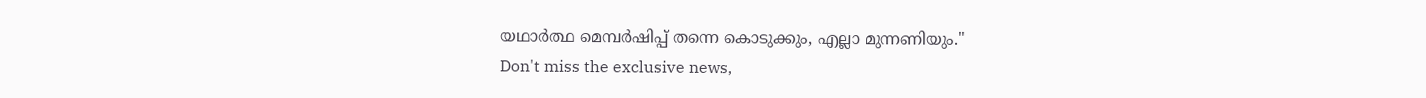യഥാർത്ഥ മെമ്പർഷിപ്പ് തന്നെ കൊടുക്കും, എല്ലാ മുന്നണിയും."
Don't miss the exclusive news,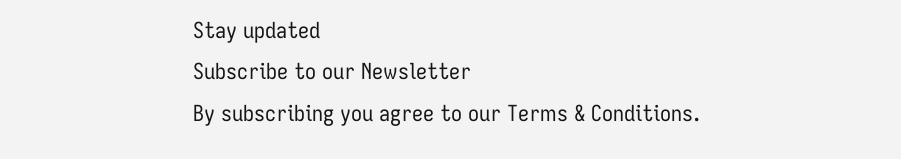Stay updated
Subscribe to our Newsletter
By subscribing you agree to our Terms & Conditions.